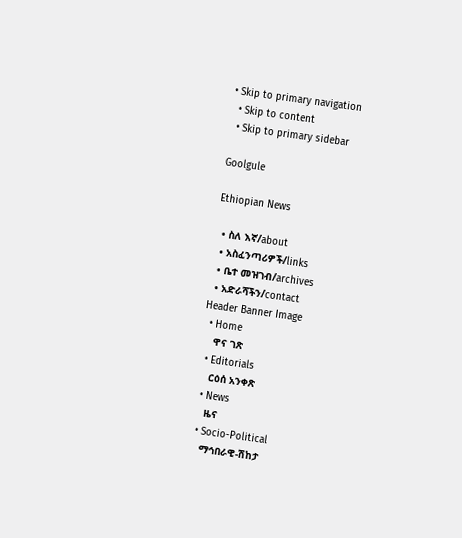• Skip to primary navigation
  • Skip to content
  • Skip to primary sidebar

Goolgule

Ethiopian News

  • ስለ እኛ/about
  • አስፈንጣሪዎች/links
  • ቤተ መዝገብ/archives
  • አድራሻችን/contact
Header Banner Image
  • Home
    ዋና ገጽ
  • Editorials
    ርዕሰ አንቀጽ
  • News
    ዜና
  • Socio-Political
    ማኅበራዊ-ሽከታ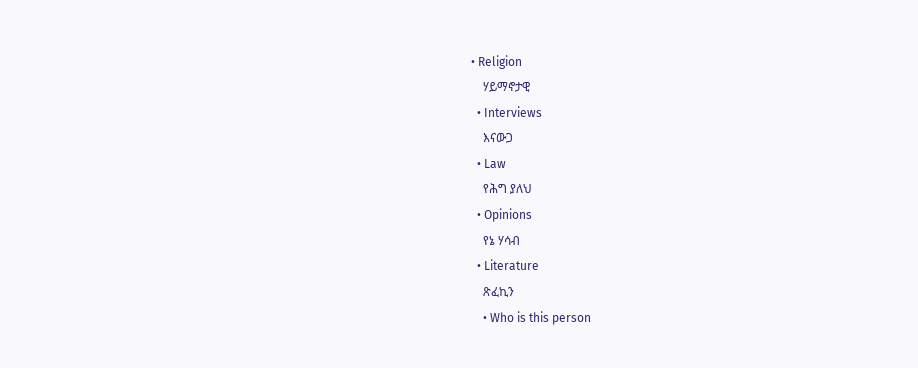• Religion
    ሃይማኖታዊ
  • Interviews
    እናውጋ
  • Law
    የሕግ ያለህ
  • Opinions
    የኔ ሃሳብ
  • Literature
    ጽፈኪን
    • Who is this person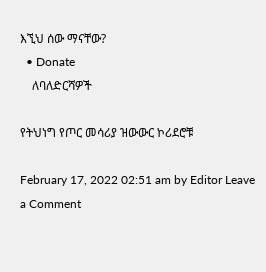እኚህ ሰው ማናቸው?
  • Donate
    ለባለድርሻዎች

የትህነግ የጦር መሳሪያ ዝውውር ኮሪደሮቹ

February 17, 2022 02:51 am by Editor Leave a Comment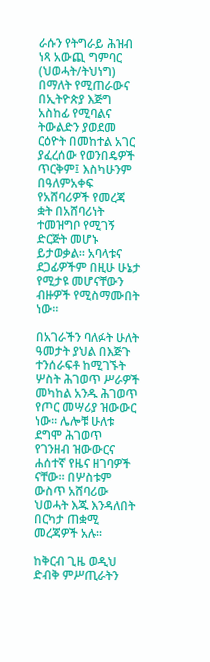ራሱን የትግራይ ሕዝብ ነጻ አውጪ ግምባር (ህወሓት/ትህነግ) በማለት የሚጠራውና በኢትዮጵያ እጅግ አስከፊ የሚባልና ትውልድን ያወደመ ርዕዮት በመከተል አገር ያፈረሰው የወንበዴዎች ጥርቅም፤ እስካሁንም በዓለምአቀፍ የአሸባሪዎች የመረጃ ቋት በአሸባሪነት ተመዝግቦ የሚገኝ ድርጅት መሆኑ ይታወቃል። አባላቱና ደጋፊዎችም በዚሁ ሁኔታ የሚታዩ መሆናቸውን ብዙዎች የሚስማሙበት ነው።

በአገራችን ባለፉት ሁለት ዓመታት ያህል በእጅጉ ተንሰራፍቶ ከሚገኙት ሦስት ሕገወጥ ሥራዎች መካከል አንዱ ሕገወጥ የጦር መሣሪያ ዝውውር ነው። ሌሎቹ ሁለቱ ደግሞ ሕገወጥ የገንዘብ ዝውውርና ሐሰተኛ የዜና ዘገባዎች ናቸው። በሦስቱም ውስጥ አሸባሪው ህወሓት እጁ እንዳለበት በርካታ ጠቋሚ መረጃዎች አሉ።

ከቅርብ ጊዜ ወዲህ ድብቅ ምሥጢራትን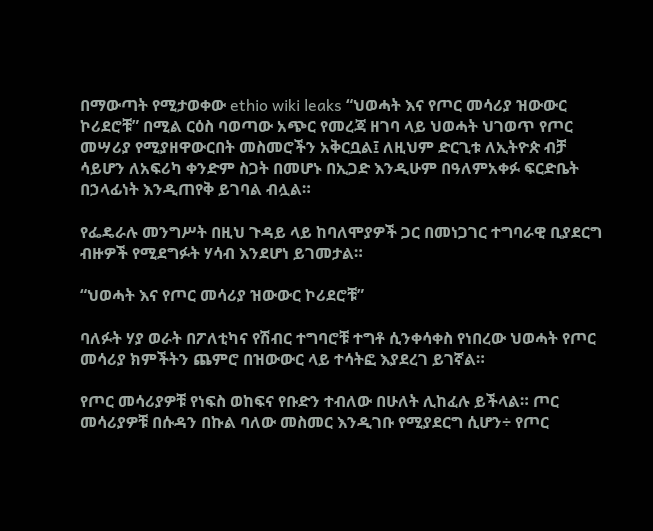በማውጣት የሚታወቀው ethio wiki leaks “ህወሓት እና የጦር መሳሪያ ዝውውር ኮሪደሮቹ” በሚል ርዕስ ባወጣው አጭር የመረጃ ዘገባ ላይ ህወሓት ህገወጥ የጦር መሣሪያ የሚያዘዋውርበት መስመሮችን አቅርቧል፤ ለዚህም ድርጊቱ ለኢትዮጵ ብቻ ሳይሆን ለአፍሪካ ቀንድም ስጋት በመሆኑ በኢጋድ እንዲሁም በዓለምአቀፉ ፍርድቤት በኃላፊነት እንዲጠየቅ ይገባል ብሏል።

የፌዴራሉ መንግሥት በዚህ ጉዳይ ላይ ከባለሞያዎች ጋር በመነጋገር ተግባራዊ ቢያደርግ ብዙዎች የሚደግፉት ሃሳብ እንደሆነ ይገመታል።

“ህወሓት እና የጦር መሳሪያ ዝውውር ኮሪደሮቹ”

ባለፉት ሃያ ወራት በፖለቲካና የሽብር ተግባሮቹ ተግቶ ሲንቀሳቀስ የነበረው ህወሓት የጦር መሳሪያ ክምችትን ጨምሮ በዝውውር ላይ ተሳትፎ እያደረገ ይገኛል።

የጦር መሳሪያዎቹ የነፍስ ወከፍና የቡድን ተብለው በሁለት ሊከፈሉ ይችላል። ጦር መሳሪያዎቹ በሱዳን በኩል ባለው መስመር እንዲገቡ የሚያደርግ ሲሆን÷ የጦር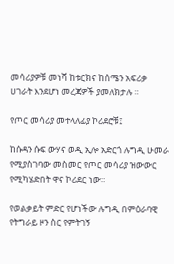መሳሪያዎቹ መነሻ ከቱርክና ከሰሜን አፍሪቃ ሀገራት እንደሆነ መረጃዎች ያመለክታሉ ።

የጦር መሳሪያ መተላለፊያ ኮሪደሮቹ፤

ከሱዳን ሱፍ ውሃና ወዲ ኢሎ አድርጎ ሉግዲ ሁመራ የሚያስገባው መስመር የጦር መሳሪያ ዝውውር የሚካሄድበት ዋና ኮሪደር ነው።

የወልቃይት ምድር የሆነችው ሉግዲ በምዕራባዊ የትግራይ ዞን ስር የምትገኝ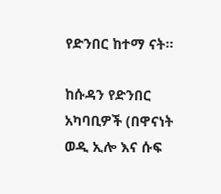የድንበር ከተማ ናት።

ከሱዳን የድንበር አካባቢዎች (በዋናነት ወዲ ኢሎ እና ሱፍ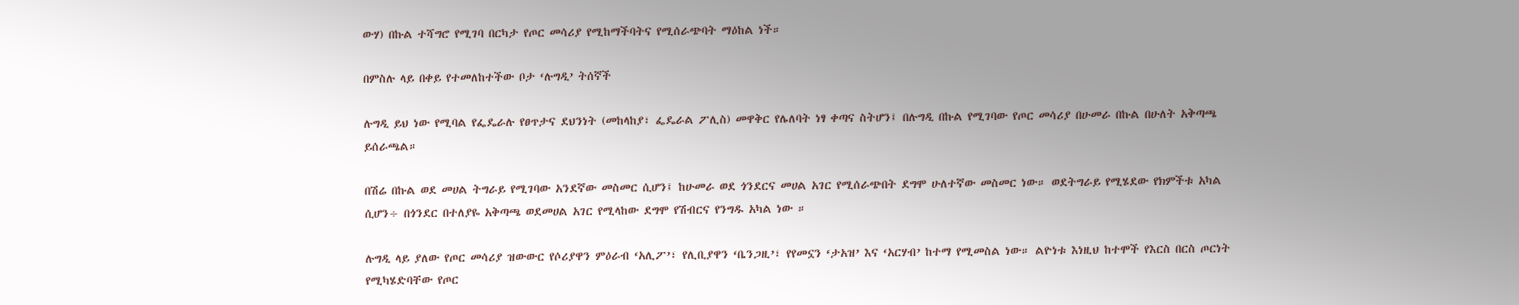ውሃ) በኩል ተሻግሮ የሚገባ በርካታ የጦር መሳሪያ የሚከማችባትና የሚሰራጭባት ማዕከል ነች።

በምስሉ ላይ በቀይ የተመለከተችው ቦታ ‘ሉግዲ’ ትሰኛች

ሉግዲ ይህ ነው የሚባል የፌዴራሉ የፀጥታና ደህንነት (መከላከያ፣ ፌዴራል ፖሊስ) መዋቅር የሌለባት ነፃ ቀጣና ስትሆን፤ በሉግዲ በኩል የሚገባው የጦር መሳሪያ በሁመራ በኩል በሁለት አቅጣጫ ይሰራጫል።

በሽሬ በኩል ወደ መሀል ትግራይ የሚገባው አንደኛው መስመር ሲሆን፤ ከሁመራ ወደ ጎንደርና መሀል አገር የሚሰራጭበት ደግሞ ሁለተኛው መስመር ነው። ወደትግራይ የሚሄደው የክምችቱ አካል ሲሆን÷ በጎንደር በተለያዬ አቅጣጫ ወደመሀል አገር የሚላከው ደግሞ የሽብርና የንግዱ አካል ነው ።

ሉግዲ ላይ ያለው የጦር መሳሪያ ዝውውር የሶሪያዋን ምዕራብ ‘አሊፖ’፣ የሊቢያዋን ‘ቤንጋዚ’፣ የየመኗን ‘ታአዝ’ እና ‘አርሃብ’ ከተማ የሚመስል ነው። ልዮነቱ እነዚህ ከተሞች የእርስ በርስ ጦርነት የሚካሄድባቸው የጦር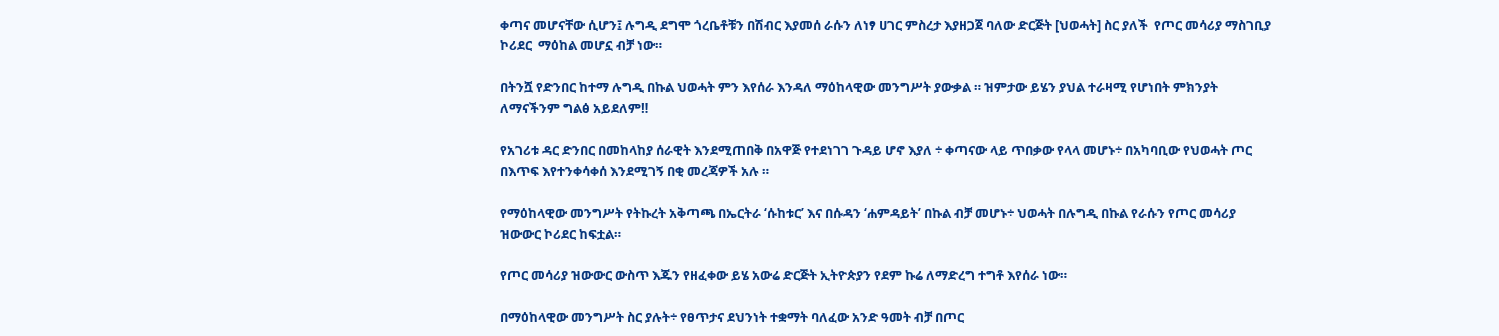ቀጣና መሆናቸው ሲሆን፤ ሉግዲ ደግሞ ጎረቤቶቹን በሽብር እያመሰ ራሱን ለነፃ ሀገር ምስረታ እያዘጋጀ ባለው ድርጅት [ህወሓት] ስር ያለች  የጦር መሳሪያ ማስገቢያ ኮሪደር  ማዕከል መሆኗ ብቻ ነው።

በትንሿ የድንበር ከተማ ሉግዲ በኩል ህወሓት ምን እየሰራ እንዳለ ማዕከላዊው መንግሥት ያውቃል ። ዝምታው ይሄን ያህል ተራዛሚ የሆነበት ምክንያት ለማናችንም ግልፅ አይደለም‼

የአገሪቱ ዳር ድንበር በመከላከያ ሰራዊት እንደሚጠበቅ በአዋጅ የተደነገገ ጉዳይ ሆኖ እያለ ÷ ቀጣናው ላይ ጥበቃው የላላ መሆኑ÷ በአካባቢው የህወሓት ጦር በእጥፍ እየተንቀሳቀሰ እንደሚገኝ በቂ መረጃዎች አሉ ።

የማዕከላዊው መንግሥት የትኩረት አቅጣጫ በኤርትራ ‘ሱከቱር’ እና በሱዳን ‘ሐምዳይት’ በኩል ብቻ መሆኑ÷ ህወሓት በሉግዲ በኩል የራሱን የጦር መሳሪያ ዝውውር ኮሪደር ከፍቷል።

የጦር መሳሪያ ዝውውር ውስጥ እጁን የዘፈቀው ይሄ አውሬ ድርጅት ኢትዮጵያን የደም ኩሬ ለማድረግ ተግቶ እየሰራ ነው።

በማዕከላዊው መንግሥት ስር ያሉት÷ የፀጥታና ደህንነት ተቋማት ባለፈው አንድ ዓመት ብቻ በጦር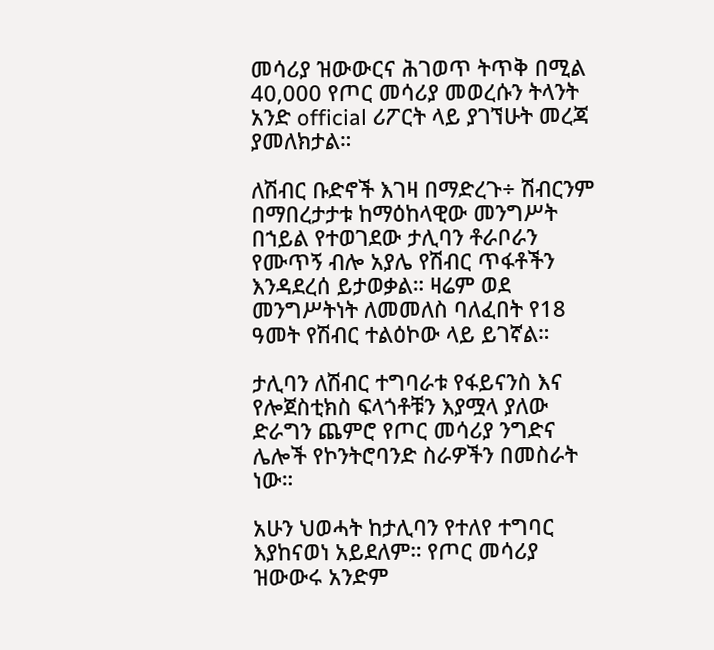መሳሪያ ዝውውርና ሕገወጥ ትጥቅ በሚል 40,000 የጦር መሳሪያ መወረሱን ትላንት አንድ official ሪፖርት ላይ ያገኘሁት መረጃ ያመለክታል።

ለሽብር ቡድኖች እገዛ በማድረጉ÷ ሽብርንም በማበረታታቱ ከማዕከላዊው መንግሥት በኀይል የተወገደው ታሊባን ቶራቦራን የሙጥኝ ብሎ አያሌ የሽብር ጥፋቶችን እንዳደረሰ ይታወቃል። ዛሬም ወደ መንግሥትነት ለመመለስ ባለፈበት የ18 ዓመት የሽብር ተልዕኮው ላይ ይገኛል።

ታሊባን ለሽብር ተግባራቱ የፋይናንስ እና የሎጀስቲክስ ፍላጎቶቹን እያሟላ ያለው ድራግን ጨምሮ የጦር መሳሪያ ንግድና ሌሎች የኮንትሮባንድ ስራዎችን በመስራት ነው።

አሁን ህወሓት ከታሊባን የተለየ ተግባር እያከናወነ አይደለም። የጦር መሳሪያ ዝውውሩ አንድም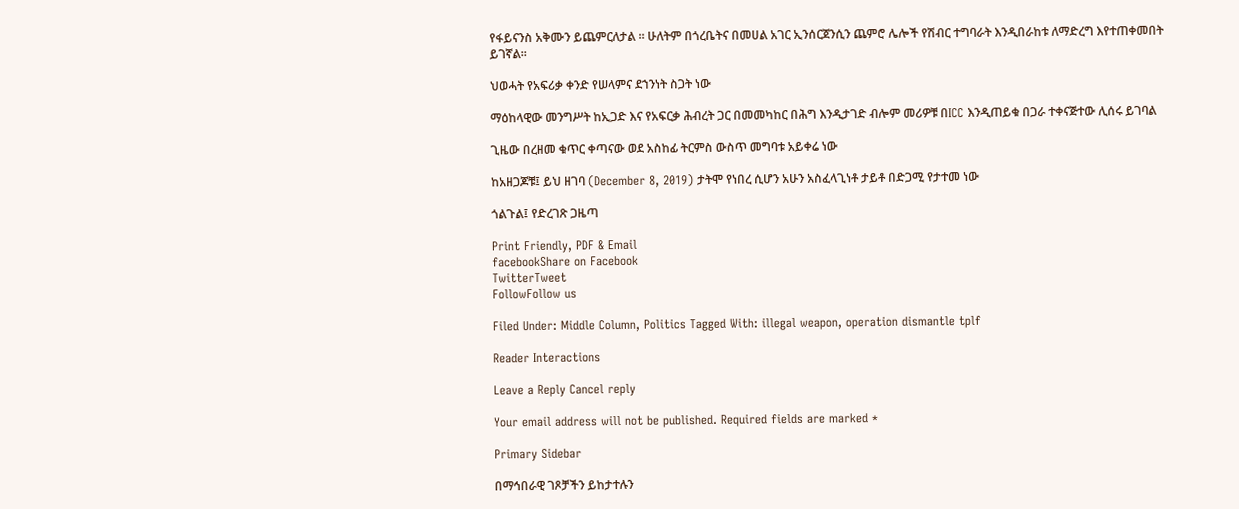የፋይናንስ አቅሙን ይጨምርለታል ። ሁለትም በጎረቤትና በመሀል አገር ኢንሰርጀንሲን ጨምሮ ሌሎች የሽብር ተግባራት እንዲበራከቱ ለማድረግ እየተጠቀመበት ይገኛል።

ህወሓት የአፍሪቃ ቀንድ የሠላምና ደኀንነት ስጋት ነው

ማዕከላዊው መንግሥት ከኢጋድ እና የአፍርቃ ሕብረት ጋር በመመካከር በሕግ እንዲታገድ ብሎም መሪዎቹ በICC እንዲጠይቁ በጋራ ተቀናጅተው ሊሰሩ ይገባል

ጊዜው በረዘመ ቁጥር ቀጣናው ወደ አስከፊ ትርምስ ውስጥ መግባቱ አይቀሬ ነው

ከአዘጋጆቹ፤ ይህ ዘገባ (December 8, 2019) ታትሞ የነበረ ሲሆን አሁን አስፈላጊነቶ ታይቶ በድጋሚ የታተመ ነው

ጎልጉል፤ የድረገጽ ጋዜጣ

Print Friendly, PDF & Email
facebookShare on Facebook
TwitterTweet
FollowFollow us

Filed Under: Middle Column, Politics Tagged With: illegal weapon, operation dismantle tplf

Reader Interactions

Leave a Reply Cancel reply

Your email address will not be published. Required fields are marked *

Primary Sidebar

በማኅበራዊ ገጾቻችን ይከታተሉን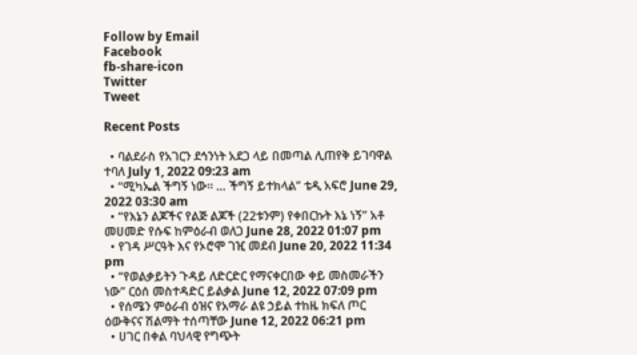Follow by Email
Facebook
fb-share-icon
Twitter
Tweet

Recent Posts

  • ባልደራስ የአገርን ደኅንነት አደጋ ላይ በመጣል ሊጠየቅ ይገባዋል ተባለ July 1, 2022 09:23 am
  • “ሚካኤል ችግኝ ነው። … ችግኝ ይተክላል” ቴዲ አፍሮ June 29, 2022 03:30 am
  • “የእኔን ልጆችና የልጅ ልጆች (22ቱንም) የቀበርኩት እኔ ነኝ” አቶ መሀመድ የሱፍ ከምዕራብ ወለጋ June 28, 2022 01:07 pm
  • የገዳ ሥርዓት እና የኦሮሞ ገዢ መደብ June 20, 2022 11:34 pm
  • “የወልቃይትን ጉዳይ ለድርድር የማናቀርበው ቀይ መስመራችን ነው” ርዕሰ መስተዳድር ይልቃል June 12, 2022 07:09 pm
  • የሰሜን ምዕራብ ዕዝና የአማራ ልዩ ኃይል ተከዜ ክፍለ ጦር ዕውቅናና ሽልማት ተሰጣቸው June 12, 2022 06:21 pm
  • ሀገር በቀል ባህላዊ የግጭት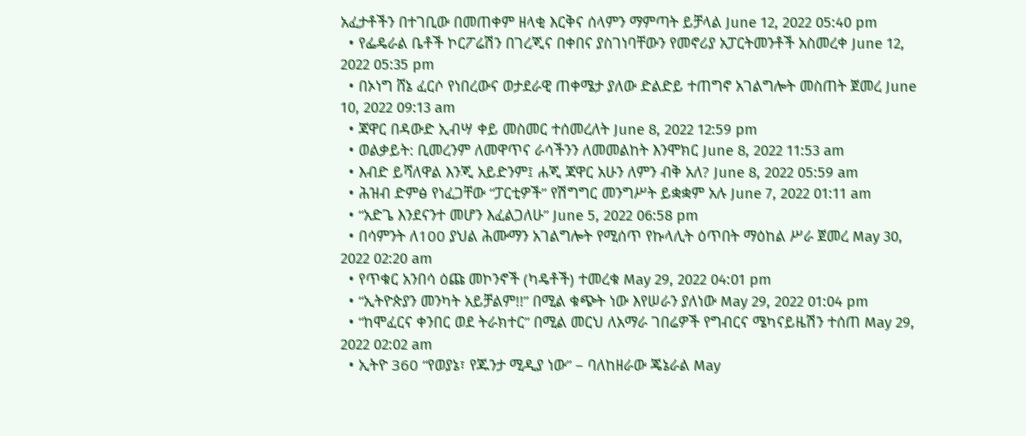አፈታቶችን በተገቢው በመጠቀም ዘላቂ እርቅና ሰላምን ማምጣት ይቻላል June 12, 2022 05:40 pm
  • የፌዴራል ቤቶች ኮርፖሬሽን በገረጂና በቀበና ያስገነባቸውን የመኖሪያ አፓርትመንቶች አስመረቀ June 12, 2022 05:35 pm
  • በኦነግ ሸኔ ፈርሶ የነበረውና ወታደራዊ ጠቀሜታ ያለው ድልድይ ተጠግኖ አገልግሎት መስጠት ጀመረ June 10, 2022 09:13 am
  • ጃዋር በዳውድ ኢብሣ ቀይ መስመር ተሰመረለት June 8, 2022 12:59 pm
  • ወልቃይት: ቢመረንም ለመዋጥና ራሳችንን ለመመልከት እንሞክር June 8, 2022 11:53 am
  • እብድ ይሻለዋል እንጂ አይድንም፤ ሐጂ ጃዋር አሁን ለምን ብቅ አለ? June 8, 2022 05:59 am
  • ሕዝብ ድምፅ የነፈጋቸው “ፓርቲዎች” የሽግግር መንግሥት ይቋቋም አሉ June 7, 2022 01:11 am
  • “አድጌ እንደናንተ መሆን እፈልጋለሁ” June 5, 2022 06:58 pm
  • በሳምንት ለ100 ያህል ሕሙማን አገልግሎት የሚሰጥ የኩላሊት ዕጥበት ማዕከል ሥራ ጀመረ May 30, 2022 02:20 am
  • የጥቁር አንበሳ ዕጩ መኮንኖች (ካዴቶች) ተመረቁ May 29, 2022 04:01 pm
  • “ኢትዮጵያን መንካት አይቻልም!!” በሚል ቁጭት ነው እየሠራን ያለነው May 29, 2022 01:04 pm
  • “ከሞፈርና ቀንበር ወደ ትራክተር” በሚል መርህ ለአማራ ገበሬዎች የግብርና ሜካናይዜሽን ተሰጠ May 29, 2022 02:02 am
  • ኢትዮ 360 “የወያኔ፣ የጁንታ ሚዲያ ነው” – ባለከዘራው ጄኔራል May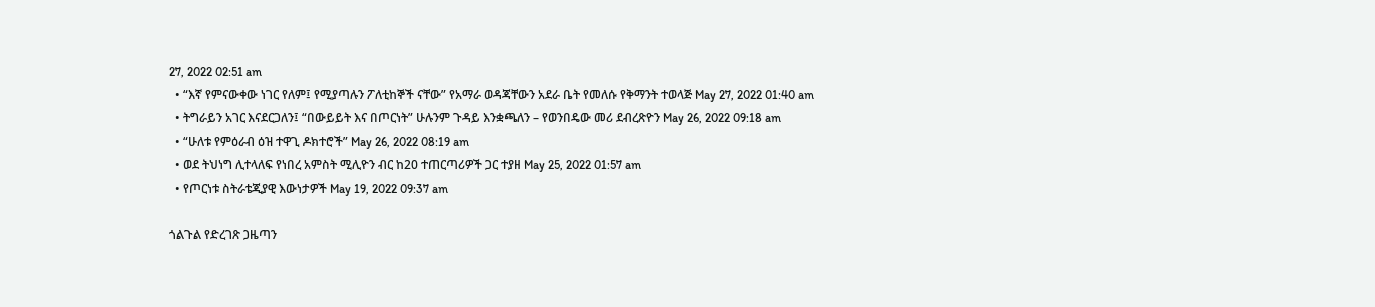27, 2022 02:51 am
  • “እኛ የምናውቀው ነገር የለም፤ የሚያጣሉን ፖለቲከኞች ናቸው” የአማራ ወዳጃቸውን አደራ ቤት የመለሱ የቅማንት ተወላጅ May 27, 2022 01:40 am
  • ትግራይን አገር እናደርጋለን፤ “በውይይት እና በጦርነት” ሁሉንም ጉዳይ እንቋጫለን – የወንበዴው መሪ ደብረጽዮን May 26, 2022 09:18 am
  • “ሁለቱ የምዕራብ ዕዝ ተዋጊ ዶክተሮች” May 26, 2022 08:19 am
  • ወደ ትህነግ ሊተላለፍ የነበረ አምስት ሚሊዮን ብር ከ20 ተጠርጣሪዎች ጋር ተያዘ May 25, 2022 01:57 am
  • የጦርነቱ ስትራቴጂያዊ እውነታዎች May 19, 2022 09:37 am

ጎልጉል የድረገጽ ጋዜጣን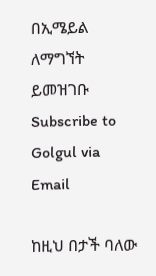በኢሜይል ለማግኘት ይመዝገቡ Subscribe to Golgul via Email

ከዚህ በታች ባለው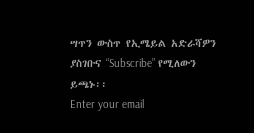ሣጥን ውስጥ የኢሜይል አድራሻዎን ያስገቡና “Subscribe” የሚለውን ይጫኑ፡፡
Enter your email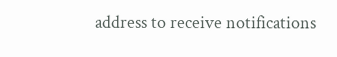address to receive notifications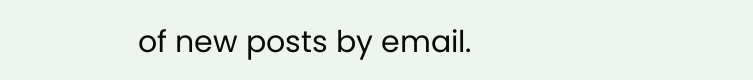of new posts by email.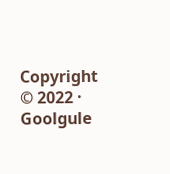Copyright © 2022 · Goolgule